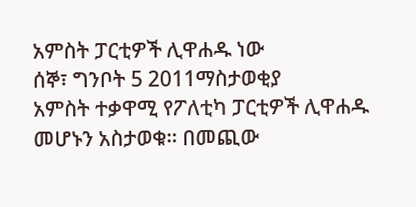አምስት ፓርቲዎች ሊዋሐዱ ነው
ሰኞ፣ ግንቦት 5 2011ማስታወቂያ
አምስት ተቃዋሚ የፖለቲካ ፓርቲዎች ሊዋሐዱ መሆኑን አስታወቁ። በመጪው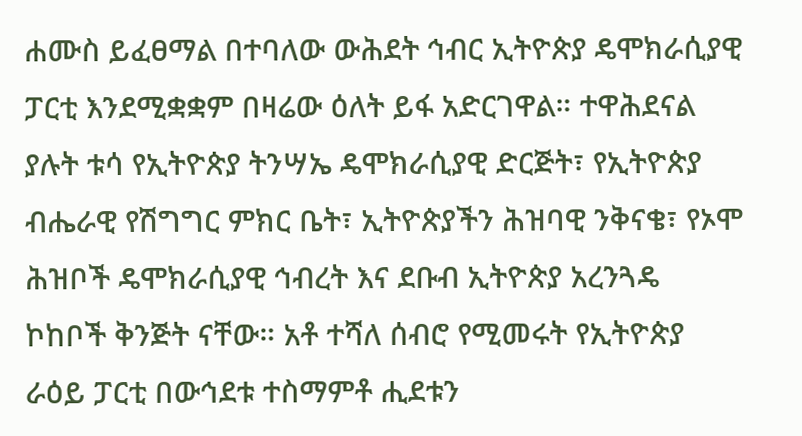ሐሙስ ይፈፀማል በተባለው ውሕደት ኅብር ኢትዮጵያ ዴሞክራሲያዊ ፓርቲ እንደሚቋቋም በዛሬው ዕለት ይፋ አድርገዋል። ተዋሕደናል ያሉት ቱሳ የኢትዮጵያ ትንሣኤ ዴሞክራሲያዊ ድርጅት፣ የኢትዮጵያ ብሔራዊ የሽግግር ምክር ቤት፣ ኢትዮጵያችን ሕዝባዊ ንቅናቄ፣ የኦሞ ሕዝቦች ዴሞክራሲያዊ ኅብረት እና ደቡብ ኢትዮጵያ አረንጓዴ ኮከቦች ቅንጅት ናቸው። አቶ ተሻለ ሰብሮ የሚመሩት የኢትዮጵያ ራዕይ ፓርቲ በውኅደቱ ተስማምቶ ሒደቱን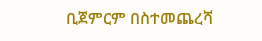ቢጀምርም በስተመጨረሻ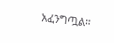አፈንግጧል።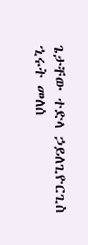ጌታቸው ተድላ ኃይለጊዮርጊስ
ኂሩት መለሰ